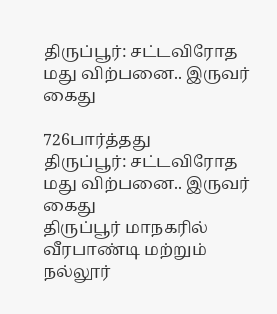திருப்பூர்: சட்டவிரோத மது விற்பனை.. இருவர் கைது

726பார்த்தது
திருப்பூர்: சட்டவிரோத மது விற்பனை.. இருவர் கைது
திருப்பூர் மாநகரில் வீரபாண்டி மற்றும் நல்லூர்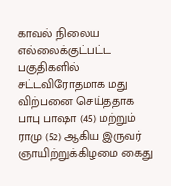காவல் நிலைய எல்லைக்குட்பட்ட பகுதிகளில் சட்டவிரோதமாக மது விற்பனை செய்ததாக பாபு பாஷா (45) மற்றும் ராமு (52) ஆகிய இருவர் ஞாயிற்றுக்கிழமை கைது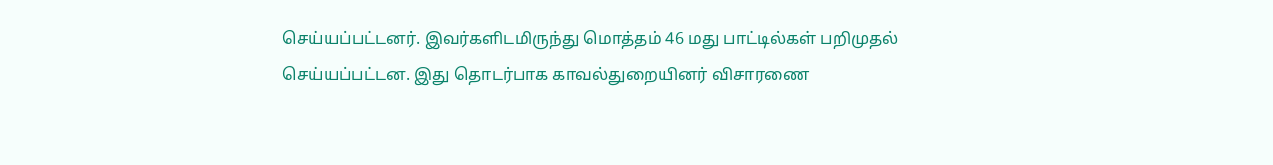செய்யப்பட்டனர். இவர்களிடமிருந்து மொத்தம் 46 மது பாட்டில்கள் பறிமுதல் செய்யப்பட்டன. இது தொடர்பாக காவல்துறையினர் விசாரணை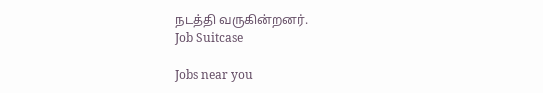நடத்தி வருகின்றனர்.
Job Suitcase

Jobs near you